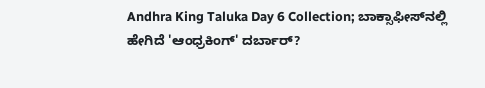Andhra King Taluka Day 6 Collection; ಬಾಕ್ಸಾಫೀಸ್‌ನಲ್ಲಿ ಹೇಗಿದೆ 'ಆಂಧ್ರಕಿಂಗ್' ದರ್ಬಾರ್?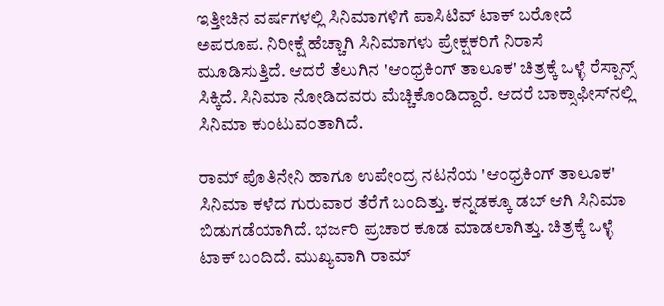ಇತ್ತೀಚಿನ ವರ್ಷಗಳಲ್ಲಿ ಸಿನಿಮಾಗಳಿಗೆ ಪಾಸಿಟಿವ್ ಟಾಕ್ ಬರೋದೆ ಅಪರೂಪ. ನಿರೀಕ್ಷೆ ಹೆಚ್ಚಾಗಿ ಸಿನಿಮಾಗಳು ಪ್ರೇಕ್ಷಕರಿಗೆ ನಿರಾಸೆ ಮೂಡಿಸುತ್ತಿದೆ. ಆದರೆ ತೆಲುಗಿನ 'ಆಂಧ್ರಕಿಂಗ್ ತಾಲೂಕ' ಚಿತ್ರಕ್ಕೆ ಒಳ್ಳೆ ರೆಸ್ಪಾನ್ಸ್ ಸಿಕ್ಕಿದೆ. ಸಿನಿಮಾ ನೋಡಿದವರು ಮೆಚ್ಚಿಕೊಂಡಿದ್ದಾರೆ. ಆದರೆ ಬಾಕ್ಸಾಫೀಸ್‌ನಲ್ಲಿ ಸಿನಿಮಾ ಕುಂಟುವಂತಾಗಿದೆ.

ರಾಮ್‌ ಪೊತಿನೇನಿ ಹಾಗೂ ಉಪೇಂದ್ರ ನಟನೆಯ 'ಆಂಧ್ರಕಿಂಗ್ ತಾಲೂಕ' ಸಿನಿಮಾ ಕಳೆದ ಗುರುವಾರ ತೆರೆಗೆ ಬಂದಿತ್ತು. ಕನ್ನಡಕ್ಕೂ ಡಬ್ ಆಗಿ ಸಿನಿಮಾ ಬಿಡುಗಡೆಯಾಗಿದೆ. ಭರ್ಜರಿ ಪ್ರಚಾರ ಕೂಡ ಮಾಡಲಾಗಿತ್ತು. ಚಿತ್ರಕ್ಕೆ ಒಳ್ಳೆ ಟಾಕ್ ಬಂದಿದೆ. ಮುಖ್ಯವಾಗಿ ರಾಮ್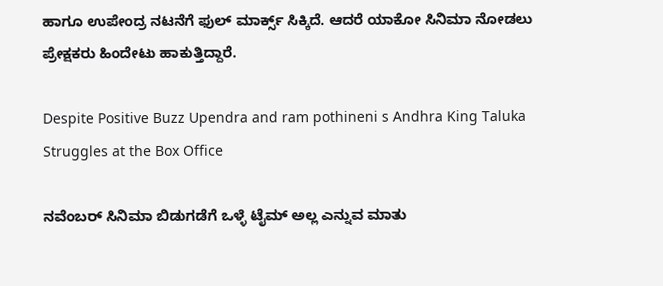ಹಾಗೂ ಉಪೇಂದ್ರ ನಟನೆಗೆ ಫುಲ್ ಮಾರ್ಕ್ಸ್ ಸಿಕ್ಕಿದೆ. ಆದರೆ ಯಾಕೋ ಸಿನಿಮಾ ನೋಡಲು ಪ್ರೇಕ್ಷಕರು ಹಿಂದೇಟು ಹಾಕುತ್ತಿದ್ದಾರೆ.

Despite Positive Buzz Upendra and ram pothineni s Andhra King Taluka Struggles at the Box Office

ನವೆಂಬರ್‌ ಸಿನಿಮಾ ಬಿಡುಗಡೆಗೆ ಒಳ್ಳೆ ಟೈಮ್ ಅಲ್ಲ ಎನ್ನುವ ಮಾತು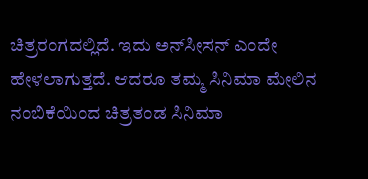ಚಿತ್ರರಂಗದಲ್ಲಿದೆ. ಇದು ಅನ್‌ಸೀಸನ್ ಎಂದೇ ಹೇಳಲಾಗುತ್ತದೆ. ಆದರೂ ತಮ್ಮ ಸಿನಿಮಾ ಮೇಲಿನ ನಂಬಿಕೆಯಿಂದ ಚಿತ್ರತಂಡ ಸಿನಿಮಾ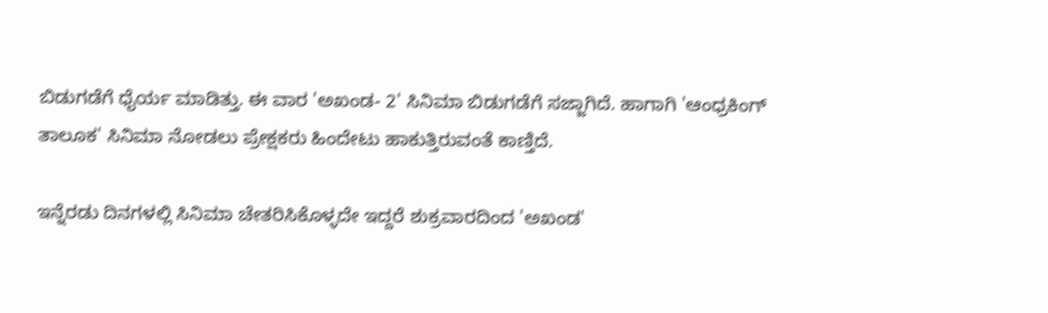ಬಿಡುಗಡೆಗೆ ಧೈರ್ಯ ಮಾಡಿತ್ತು. ಈ ವಾರ 'ಅಖಂಡ- 2' ಸಿನಿಮಾ ಬಿಡುಗಡೆಗೆ ಸಜ್ಜಾಗಿದೆ. ಹಾಗಾಗಿ 'ಆಂಧ್ರಕಿಂಗ್ ತಾಲೂಕ' ಸಿನಿಮಾ ನೋಡಲು ಪ್ರೇಕ್ಷಕರು ಹಿಂದೇಟು ಹಾಕುತ್ತಿರುವಂತೆ ಕಾಣ್ತಿದೆ.

ಇನ್ನೆರಡು ದಿನಗಳಲ್ಲಿ ಸಿನಿಮಾ ಚೇತರಿಸಿಕೊಳ್ಳದೇ ಇದ್ದರೆ ಶುಕ್ರವಾರದಿಂದ 'ಅಖಂಡ'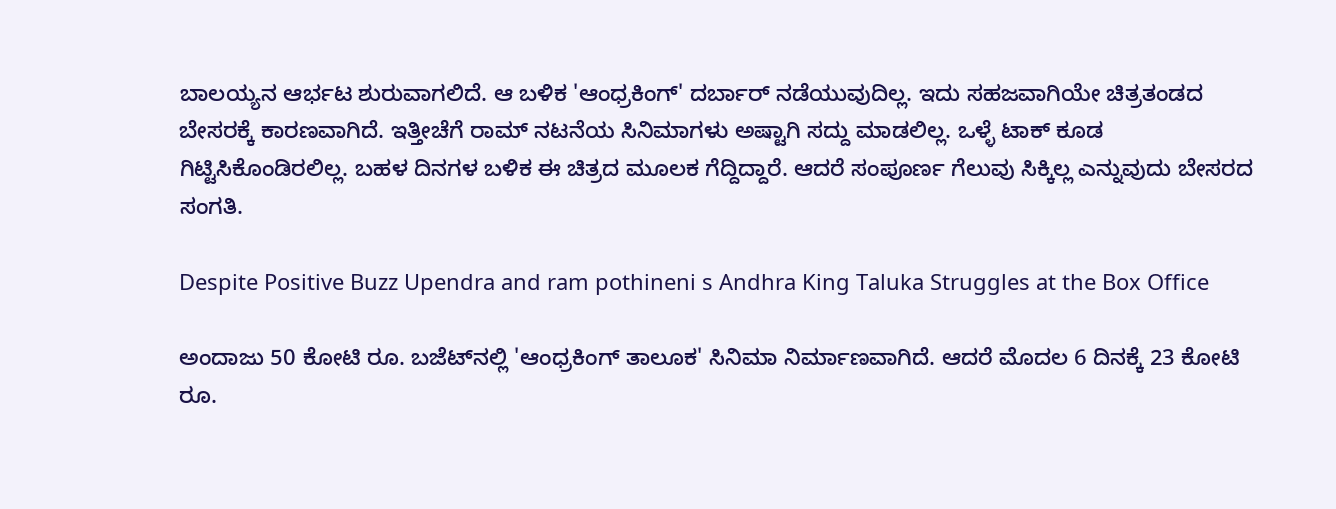ಬಾಲಯ್ಯನ ಆರ್ಭಟ ಶುರುವಾಗಲಿದೆ. ಆ ಬಳಿಕ 'ಆಂಧ್ರಕಿಂಗ್' ದರ್ಬಾರ್ ನಡೆಯುವುದಿಲ್ಲ. ಇದು ಸಹಜವಾಗಿಯೇ ಚಿತ್ರತಂಡದ ಬೇಸರಕ್ಕೆ ಕಾರಣವಾಗಿದೆ. ಇತ್ತೀಚೆಗೆ ರಾಮ್ ನಟನೆಯ ಸಿನಿಮಾಗಳು ಅಷ್ಟಾಗಿ ಸದ್ದು ಮಾಡಲಿಲ್ಲ. ಒಳ್ಳೆ ಟಾಕ್ ಕೂಡ ಗಿಟ್ಟಿಸಿಕೊಂಡಿರಲಿಲ್ಲ. ಬಹಳ ದಿನಗಳ ಬಳಿಕ ಈ ಚಿತ್ರದ ಮೂಲಕ ಗೆದ್ದಿದ್ದಾರೆ. ಆದರೆ ಸಂಪೂರ್ಣ ಗೆಲುವು ಸಿಕ್ಕಿಲ್ಲ ಎನ್ನುವುದು ಬೇಸರದ ಸಂಗತಿ.

Despite Positive Buzz Upendra and ram pothineni s Andhra King Taluka Struggles at the Box Office

ಅಂದಾಜು 50 ಕೋಟಿ ರೂ. ಬಜೆಟ್‌ನಲ್ಲಿ 'ಆಂಧ್ರಕಿಂಗ್ ತಾಲೂಕ' ಸಿನಿಮಾ ನಿರ್ಮಾಣವಾಗಿದೆ. ಆದರೆ ಮೊದಲ 6 ದಿನಕ್ಕೆ 23 ಕೋಟಿ ರೂ.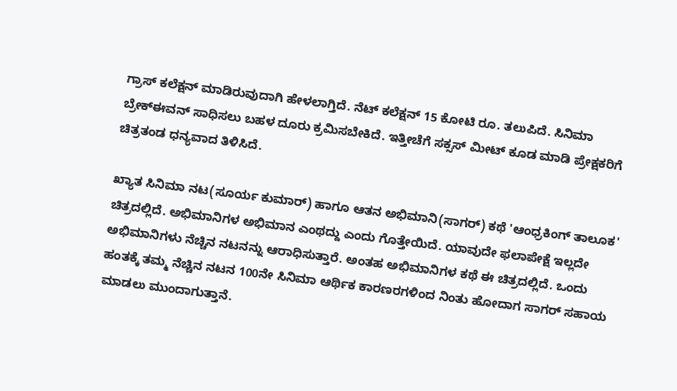ಗ್ರಾಸ್ ಕಲೆಕ್ಷನ್ ಮಾಡಿರುವುದಾಗಿ ಹೇಳಲಾಗ್ತಿದೆ. ನೆಟ್ ಕಲೆಕ್ಷನ್ 15 ಕೋಟಿ ರೂ. ತಲುಪಿದೆ. ಸಿನಿಮಾ ಬ್ರೇಕ್‌ಈವನ್ ಸಾಧಿಸಲು ಬಹಳ ದೂರು ಕ್ರಮಿಸಬೇಕಿದೆ. ಇತ್ತೀಚೆಗೆ ಸಕ್ಸಸ್ ಮೀಟ್ ಕೂಡ ಮಾಡಿ ಪ್ರೇಕ್ಷಕರಿಗೆ ಚಿತ್ರತಂಡ ಧನ್ಯವಾದ ತಿಳಿಸಿದೆ.

ಖ್ಯಾತ ಸಿನಿಮಾ ನಟ(ಸೂರ್ಯ ಕುಮಾರ್) ಹಾಗೂ ಆತನ ಅಭಿಮಾನಿ(ಸಾಗರ್) ಕಥೆ 'ಆಂಧ್ರಕಿಂಗ್ ತಾಲೂಕ' ಚಿತ್ರದಲ್ಲಿದೆ. ಅಭಿಮಾನಿಗಳ ಅಭಿಮಾನ ಎಂಥದ್ದು ಎಂದು ಗೊತ್ತೇಯಿದೆ. ಯಾವುದೇ ಫಲಾಪೇಕ್ಷೆ ಇಲ್ಲದೇ ಅಭಿಮಾನಿಗಳು ನೆಚ್ಚಿನ ನಟನನ್ನು ಆರಾಧಿಸುತ್ತಾರೆ. ಅಂತಹ ಅಭಿಮಾನಿಗಳ ಕಥೆ ಈ ಚಿತ್ರದಲ್ಲಿದೆ. ಒಂದು ಹಂತಕ್ಕೆ ತಮ್ಮ ನೆಚ್ಚಿನ ನಟನ 100ನೇ ಸಿನಿಮಾ ಆರ್ಥಿಕ ಕಾರಣರಗಳಿಂದ ನಿಂತು ಹೋದಾಗ ಸಾಗರ್ ಸಹಾಯ ಮಾಡಲು ಮುಂದಾಗುತ್ತಾನೆ.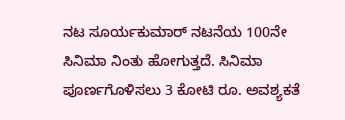ನಟ ಸೂರ್ಯಕುಮಾರ್ ನಟನೆಯ 100ನೇ ಸಿನಿಮಾ ನಿಂತು ಹೋಗುತ್ತದೆ. ಸಿನಿಮಾ ಪೂರ್ಣಗೊಳಿಸಲು 3 ಕೋಟಿ ರೂ. ಅವಶ್ಯಕತೆ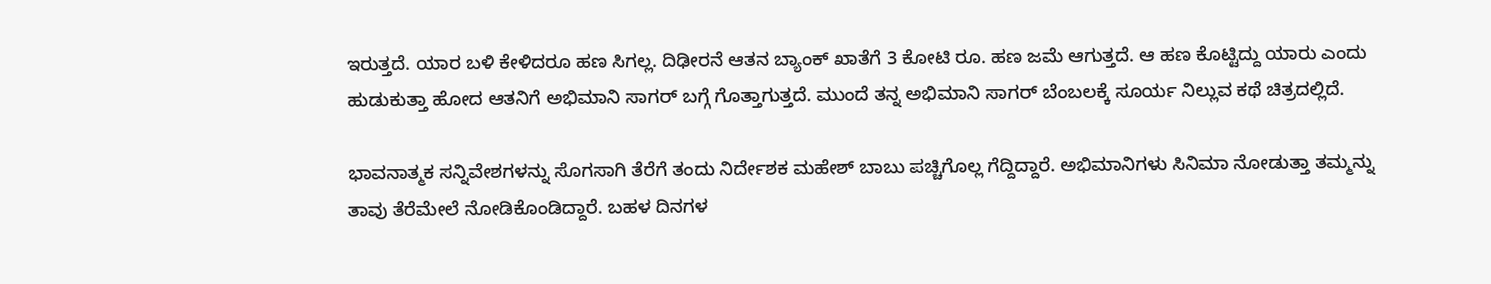ಇರುತ್ತದೆ. ಯಾರ ಬಳಿ ಕೇಳಿದರೂ ಹಣ ಸಿಗಲ್ಲ. ದಿಢೀರನೆ ಆತನ ಬ್ಯಾಂಕ್ ಖಾತೆಗೆ 3 ಕೋಟಿ ರೂ. ಹಣ ಜಮೆ ಆಗುತ್ತದೆ. ಆ ಹಣ ಕೊಟ್ಟಿದ್ದು ಯಾರು ಎಂದು ಹುಡುಕುತ್ತಾ ಹೋದ ಆತನಿಗೆ ಅಭಿಮಾನಿ ಸಾಗರ್ ಬಗ್ಗೆ ಗೊತ್ತಾಗುತ್ತದೆ. ಮುಂದೆ ತನ್ನ ಅಭಿಮಾನಿ ಸಾಗರ್ ಬೆಂಬಲಕ್ಕೆ ಸೂರ್ಯ ನಿಲ್ಲುವ ಕಥೆ ಚಿತ್ರದಲ್ಲಿದೆ.

ಭಾವನಾತ್ಮಕ ಸನ್ನಿವೇಶಗಳನ್ನು ಸೊಗಸಾಗಿ ತೆರೆಗೆ ತಂದು ನಿರ್ದೇಶಕ ಮಹೇಶ್ ಬಾಬು ಪಚ್ಚಿಗೊಲ್ಲ ಗೆದ್ದಿದ್ದಾರೆ. ಅಭಿಮಾನಿಗಳು ಸಿನಿಮಾ ನೋಡುತ್ತಾ ತಮ್ಮನ್ನು ತಾವು ತೆರೆಮೇಲೆ ನೋಡಿಕೊಂಡಿದ್ದಾರೆ. ಬಹಳ ದಿನಗಳ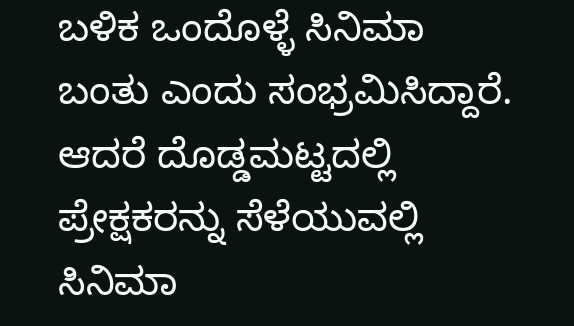ಬಳಿಕ ಒಂದೊಳ್ಳೆ ಸಿನಿಮಾ ಬಂತು ಎಂದು ಸಂಭ್ರಮಿಸಿದ್ದಾರೆ. ಆದರೆ ದೊಡ್ಡಮಟ್ಟದಲ್ಲಿ ಪ್ರೇಕ್ಷಕರನ್ನು ಸೆಳೆಯುವಲ್ಲಿ ಸಿನಿಮಾ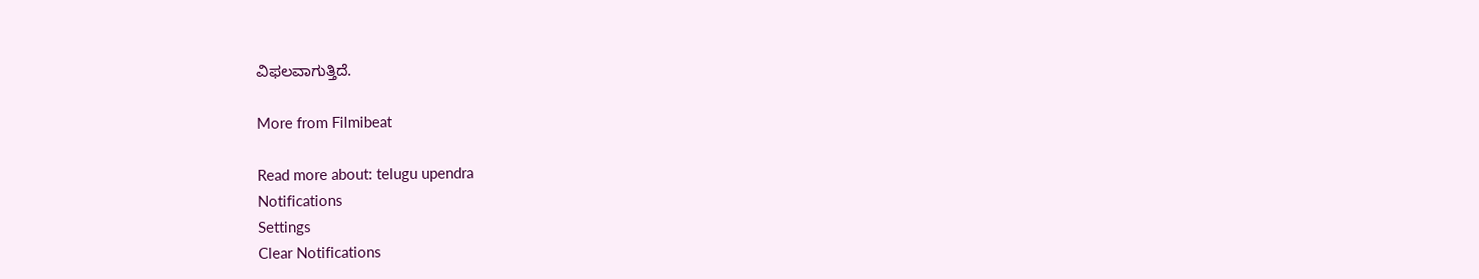ವಿಫಲವಾಗುತ್ತಿದೆ.

More from Filmibeat

Read more about: telugu upendra
Notifications
Settings
Clear Notifications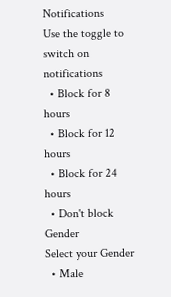Notifications
Use the toggle to switch on notifications
  • Block for 8 hours
  • Block for 12 hours
  • Block for 24 hours
  • Don't block
Gender
Select your Gender
  • Male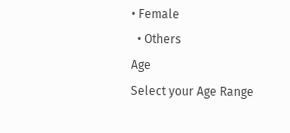• Female
  • Others
Age
Select your Age Range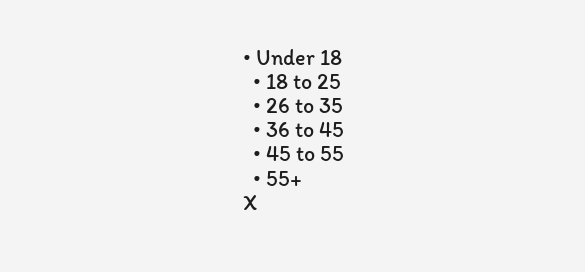• Under 18
  • 18 to 25
  • 26 to 35
  • 36 to 45
  • 45 to 55
  • 55+
X